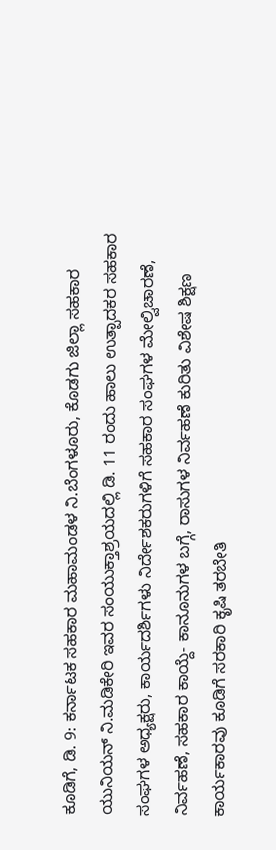ಕೂಡಿಗೆ, ಡಿ. 9: ಕರ್ನಾಟಕ ಸಹಕಾರ ಮಹಾಮಂಡಳ ನಿ.ಬೆಂಗಳೂರು, ಕೊಡಗು ಜಿಲ್ಲಾ ಸಹಕಾರ ಯುನಿಯನ್ ನಿ.ಮಡಿಕೇರಿ ಇವರ ಸಂಯುಕ್ತಾಶ್ರಯದಲ್ಲಿ ಡಿ. 11 ರಂದು ಹಾಲು ಉತ್ಪಾದಕರ ಸಹಕಾರ ಸಂಘಗಳ ಅಧ್ಯಕ್ಷರು, ಕಾರ್ಯದರ್ಶಿಗಳು ನಿರ್ದೇಶಕರುಗಳಿಗೆ ಸಹಕಾರ ಸಂಘಗಳ ಮೇಲ್ವಿಚಾರಣೆ, ನಿರ್ವಹಣೆ, ಸಹಕಾರ ಕಾಯ್ದೆ- ಕಾನೂನುಗಳ ಬಗ್ಗೆ, ರಾಸುಗಳ ನಿರ್ವಹಣೆ ಕುರಿತು ವಿಶೇಷ ಶಿಕ್ಷಣ ಕಾರ್ಯಕಾರವು ಕೂಡಿಗೆ ಸರಕಾರಿ ಕೃಷಿ ತರಬೇತಿ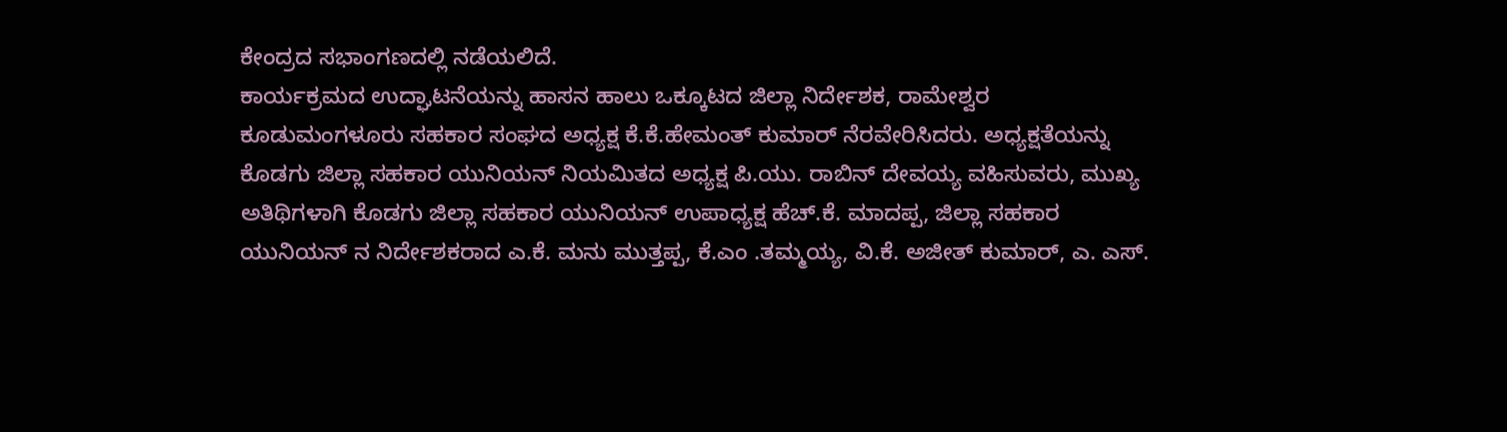ಕೇಂದ್ರದ ಸಭಾಂಗಣದಲ್ಲಿ ನಡೆಯಲಿದೆ.
ಕಾರ್ಯಕ್ರಮದ ಉದ್ಘಾಟನೆಯನ್ನು ಹಾಸನ ಹಾಲು ಒಕ್ಕೂಟದ ಜಿಲ್ಲಾ ನಿರ್ದೇಶಕ, ರಾಮೇಶ್ವರ ಕೂಡುಮಂಗಳೂರು ಸಹಕಾರ ಸಂಘದ ಅಧ್ಯಕ್ಷ ಕೆ.ಕೆ.ಹೇಮಂತ್ ಕುಮಾರ್ ನೆರವೇರಿಸಿದರು. ಅಧ್ಯಕ್ಷತೆಯನ್ನು ಕೊಡಗು ಜಿಲ್ಲಾ ಸಹಕಾರ ಯುನಿಯನ್ ನಿಯಮಿತದ ಅಧ್ಯಕ್ಷ ಪಿ.ಯು. ರಾಬಿನ್ ದೇವಯ್ಯ ವಹಿಸುವರು, ಮುಖ್ಯ ಅತಿಥಿಗಳಾಗಿ ಕೊಡಗು ಜಿಲ್ಲಾ ಸಹಕಾರ ಯುನಿಯನ್ ಉಪಾಧ್ಯಕ್ಷ ಹೆಚ್.ಕೆ. ಮಾದಪ್ಪ, ಜಿಲ್ಲಾ ಸಹಕಾರ ಯುನಿಯನ್ ನ ನಿರ್ದೇಶಕರಾದ ಎ.ಕೆ. ಮನು ಮುತ್ತಪ್ಪ, ಕೆ.ಎಂ .ತಮ್ಮಯ್ಯ, ವಿ.ಕೆ. ಅಜೀತ್ ಕುಮಾರ್, ಎ. ಎಸ್.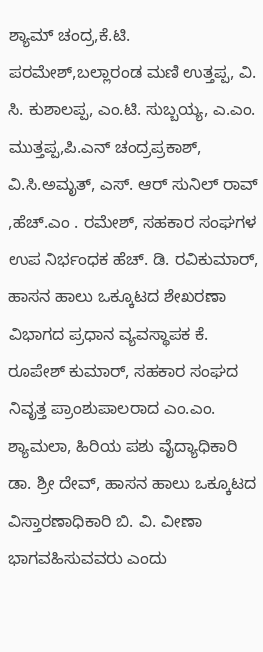ಶ್ಯಾಮ್ ಚಂದ್ರ,ಕೆ.ಟಿ. ಪರಮೇಶ್,ಬಲ್ಲಾರಂಡ ಮಣಿ ಉತ್ತಪ್ಪ, ವಿ. ಸಿ. ಕುಶಾಲಪ್ಪ, ಎಂ.ಟಿ. ಸುಬ್ಬಯ್ಯ, ಎ.ಎಂ. ಮುತ್ತಪ್ಪ,ಪಿ.ಎನ್ ಚಂದ್ರಪ್ರಕಾಶ್, ವಿ.ಸಿ.ಅಮೃತ್, ಎಸ್. ಆರ್ ಸುನಿಲ್ ರಾವ್ ,ಹೆಚ್.ಎಂ . ರಮೇಶ್, ಸಹಕಾರ ಸಂಘಗಳ ಉಪ ನಿರ್ಭಂಧಕ ಹೆಚ್. ಡಿ. ರವಿಕುಮಾರ್, ಹಾಸನ ಹಾಲು ಒಕ್ಕೂಟದ ಶೇಖರಣಾ ವಿಭಾಗದ ಪ್ರಧಾನ ವ್ಯವಸ್ಥಾಪಕ ಕೆ. ರೂಪೇಶ್ ಕುಮಾರ್, ಸಹಕಾರ ಸಂಘದ ನಿವೃತ್ತ ಪ್ರಾಂಶುಪಾಲರಾದ ಎಂ.ಎಂ. ಶ್ಯಾಮಲಾ, ಹಿರಿಯ ಪಶು ವೈದ್ಯಾಧಿಕಾರಿ ಡಾ. ಶ್ರೀ ದೇವ್, ಹಾಸನ ಹಾಲು ಒಕ್ಕೂಟದ ವಿಸ್ತಾರಣಾಧಿಕಾರಿ ಬಿ. ವಿ. ವೀಣಾ ಭಾಗವಹಿಸುವವರು ಎಂದು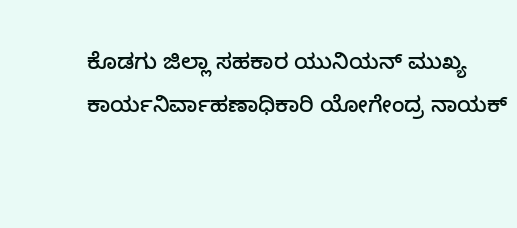ಕೊಡಗು ಜಿಲ್ಲಾ ಸಹಕಾರ ಯುನಿಯನ್ ಮುಖ್ಯ ಕಾರ್ಯನಿರ್ವಾಹಣಾಧಿಕಾರಿ ಯೋಗೇಂದ್ರ ನಾಯಕ್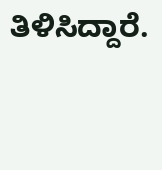ತಿಳಿಸಿದ್ದಾರೆ.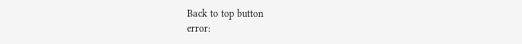Back to top button
error: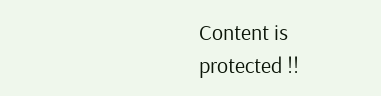Content is protected !!